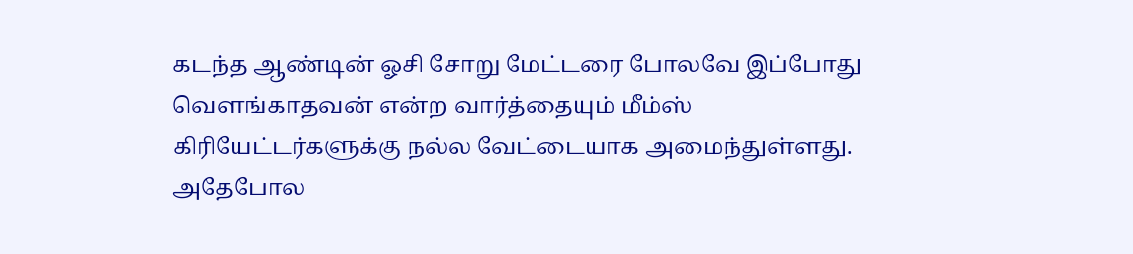கடந்த ஆண்டின் ஓசி சோறு மேட்டரை போலவே இப்போது வெளங்காதவன் என்ற வார்த்தையும் மீம்ஸ் கிரியேட்டர்களுக்கு நல்ல வேட்டையாக அமைந்துள்ளது. அதேபோல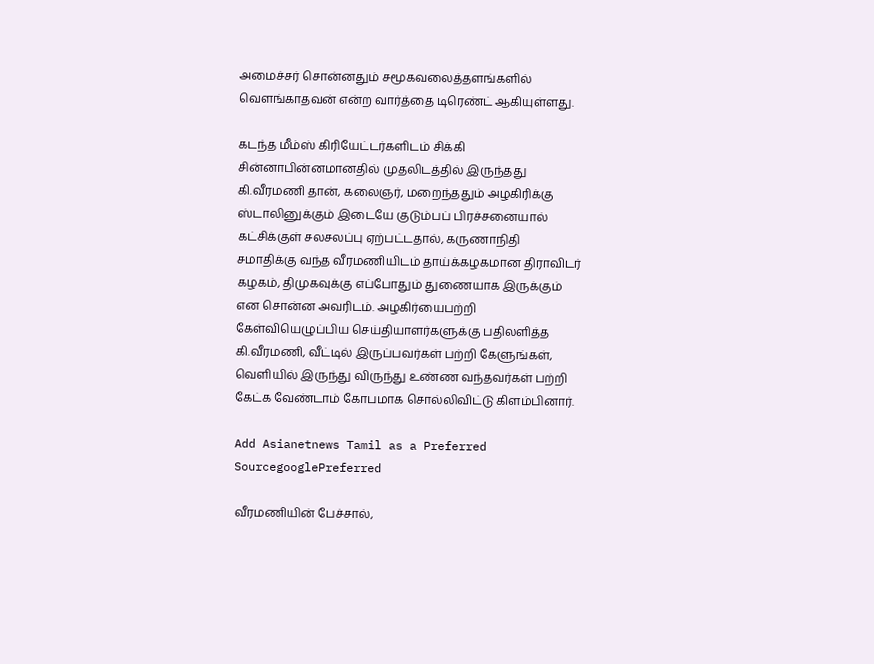அமைச்சர் சொன்னதும் சமூகவலைத்தளங்களில் வெளங்காதவன் என்ற வார்த்தை டிரெண்ட் ஆகியுள்ளது.

கடந்த மீம்ஸ் கிரியேட்டர்களிடம் சிக்கி சின்னாபின்னமானதில் முதலிடத்தில் இருந்தது கி.வீரமணி தான், கலைஞர், மறைந்ததும் அழகிரிக்கு ஸ்டாலினுக்கும் இடையே குடும்பப் பிரச்சனையால் கட்சிக்குள் சலசலப்பு ஏற்பட்டதால், கருணாநிதி சமாதிக்கு வந்த வீரமணியிடம் தாய்க்கழகமான திராவிடர் கழகம், திமுகவுக்கு எப்போதும் துணையாக இருக்கும் என சொன்ன அவரிடம். அழகிர்யைபற்றி கேள்வியெழுப்பிய செய்தியாளர்களுக்கு பதிலளித்த கி.வீரமணி, வீட்டில் இருப்பவர்கள் பற்றி கேளுங்கள், வெளியில் இருந்து விருந்து உண்ண வந்தவர்கள் பற்றி கேட்க வேண்டாம் கோபமாக சொல்லிவிட்டு கிளம்பினார்.

Add Asianetnews Tamil as a Preferred SourcegooglePreferred

வீரமணியின் பேச்சால்,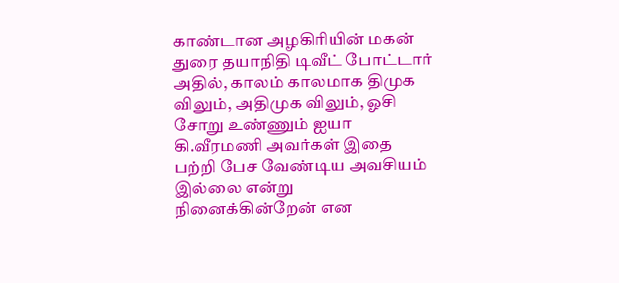காண்டான அழகிரியின் மகன் துரை தயாநிதி டிவீட் போட்டார் அதில், காலம் காலமாக திமுக விலும், அதிமுக விலும், ஓசி சோறு உண்ணும் ஐயா கி.வீரமணி அவர்கள் இதை பற்றி பேச வேண்டிய அவசியம் இல்லை என்று நினைக்கின்றேன் என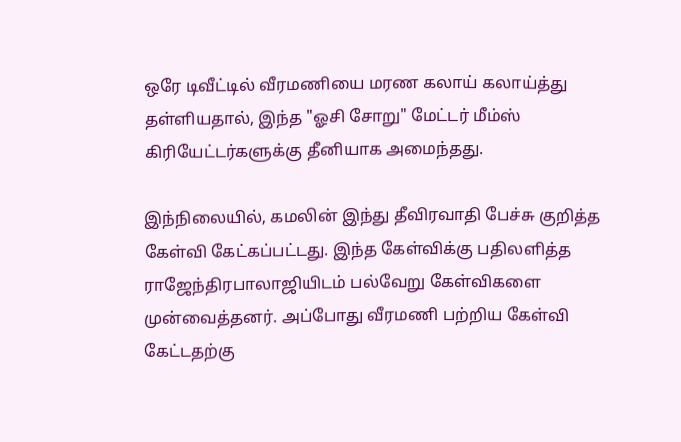ஒரே டிவீட்டில் வீரமணியை மரண கலாய் கலாய்த்து தள்ளியதால், இந்த "ஓசி சோறு" மேட்டர் மீம்ஸ் கிரியேட்டர்களுக்கு தீனியாக அமைந்தது.

இந்நிலையில், கமலின் இந்து தீவிரவாதி பேச்சு குறித்த கேள்வி கேட்கப்பட்டது. இந்த கேள்விக்கு பதிலளித்த ராஜேந்திரபாலாஜியிடம் பல்வேறு கேள்விகளை முன்வைத்தனர். அப்போது வீரமணி பற்றிய கேள்வி கேட்டதற்கு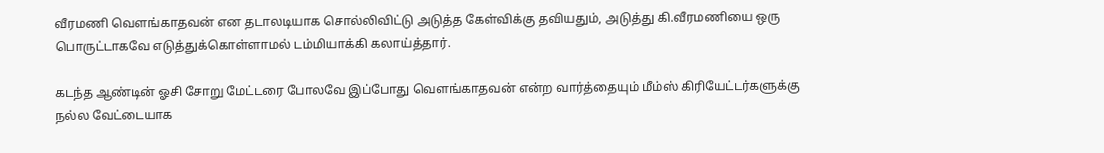வீரமணி வெளங்காதவன் என தடாலடியாக சொல்லிவிட்டு அடுத்த கேள்விக்கு தவியதும், அடுத்து கி.வீரமணியை ஒரு பொருட்டாகவே எடுத்துக்கொள்ளாமல் டம்மியாக்கி கலாய்த்தார்.

கடந்த ஆண்டின் ஓசி சோறு மேட்டரை போலவே இப்போது வெளங்காதவன் என்ற வார்த்தையும் மீம்ஸ் கிரியேட்டர்களுக்கு நல்ல வேட்டையாக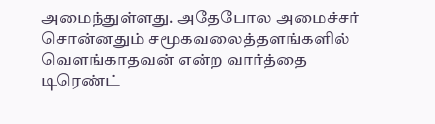அமைந்துள்ளது. அதேபோல அமைச்சர் சொன்னதும் சமூகவலைத்தளங்களில் வெளங்காதவன் என்ற வார்த்தை டிரெண்ட்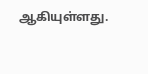ஆகியுள்ளது.